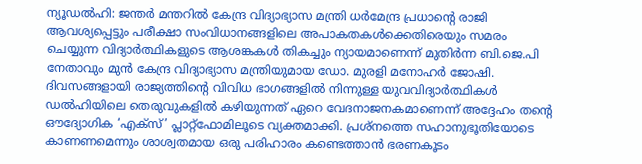ന്യൂഡൽഹി: ജന്തർ മന്തറിൽ കേന്ദ്ര വിദ്യാഭ്യാസ മന്ത്രി ധർമേന്ദ്ര പ്രധാന്റെ രാജി ആവശ്യപ്പെട്ടും പരീക്ഷാ സംവിധാനങ്ങളിലെ അപാകതകൾക്കെതിരെയും സമരം ചെയ്യുന്ന വിദ്യാർത്ഥികളുടെ ആശങ്കകൾ തികച്ചും ന്യായമാണെന്ന് മുതിർന്ന ബി.ജെ.പി നേതാവും മുൻ കേന്ദ്ര വിദ്യാഭ്യാസ മന്ത്രിയുമായ ഡോ. മുരളി മനോഹർ ജോഷി. ദിവസങ്ങളായി രാജ്യത്തിന്റെ വിവിധ ഭാഗങ്ങളിൽ നിന്നുള്ള യുവവിദ്യാർത്ഥികൾ ഡൽഹിയിലെ തെരുവുകളിൽ കഴിയുന്നത് ഏറെ വേദനാജനകമാണെന്ന് അദ്ദേഹം തന്റെ ഔദ്യോഗിക ‘എക്സ്’ പ്ലാറ്റ്ഫോമിലൂടെ വ്യക്തമാക്കി. പ്രശ്നത്തെ സഹാനുഭൂതിയോടെ കാണണമെന്നും ശാശ്വതമായ ഒരു പരിഹാരം കണ്ടെത്താൻ ഭരണകൂടം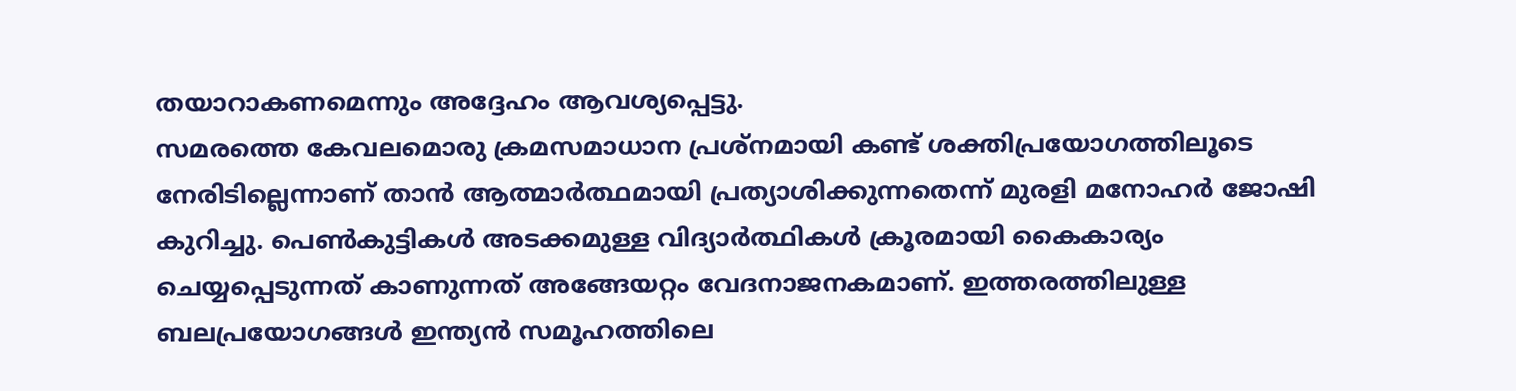തയാറാകണമെന്നും അദ്ദേഹം ആവശ്യപ്പെട്ടു.
സമരത്തെ കേവലമൊരു ക്രമസമാധാന പ്രശ്നമായി കണ്ട് ശക്തിപ്രയോഗത്തിലൂടെ നേരിടില്ലെന്നാണ് താൻ ആത്മാർത്ഥമായി പ്രത്യാശിക്കുന്നതെന്ന് മുരളി മനോഹർ ജോഷി കുറിച്ചു. പെൺകുട്ടികൾ അടക്കമുള്ള വിദ്യാർത്ഥികൾ ക്രൂരമായി കൈകാര്യം ചെയ്യപ്പെടുന്നത് കാണുന്നത് അങ്ങേയറ്റം വേദനാജനകമാണ്. ഇത്തരത്തിലുള്ള ബലപ്രയോഗങ്ങൾ ഇന്ത്യൻ സമൂഹത്തിലെ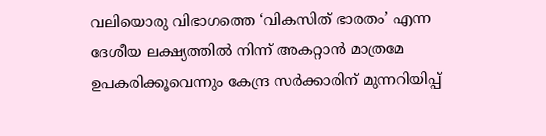വലിയൊരു വിഭാഗത്തെ ‘വികസിത് ഭാരതം’ എന്ന ദേശീയ ലക്ഷ്യത്തിൽ നിന്ന് അകറ്റാൻ മാത്രമേ ഉപകരിക്കൂവെന്നും കേന്ദ്ര സർക്കാരിന് മുന്നറിയിപ്പ്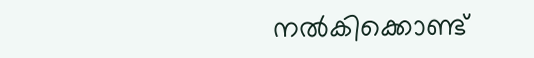നൽകിക്കൊണ്ട്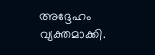അദ്ദേഹം വ്യക്തമാക്കി.